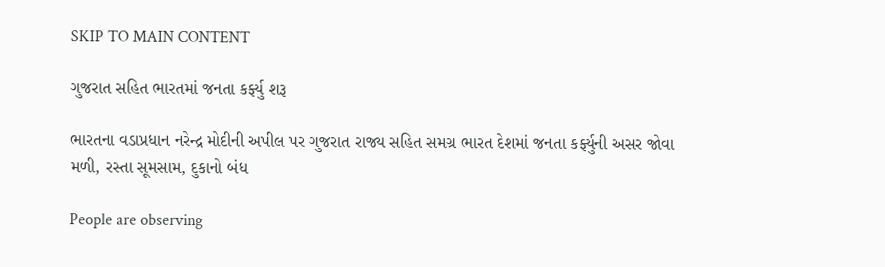SKIP TO MAIN CONTENT

ગુજરાત સહિત ભારતમાં જનતા કર્ફ્યુ શરૂ

ભારતના વડાપ્રધાન નરેન્દ્ર મોદીની અપીલ પર ગુજરાત રાજ્ય સહિત સમગ્ર ભારત દેશમાં જનતા કર્ફ્યુની અસર જોવા મળી, રસ્તા સૂમસામ, દુકાનો બંધ

People are observing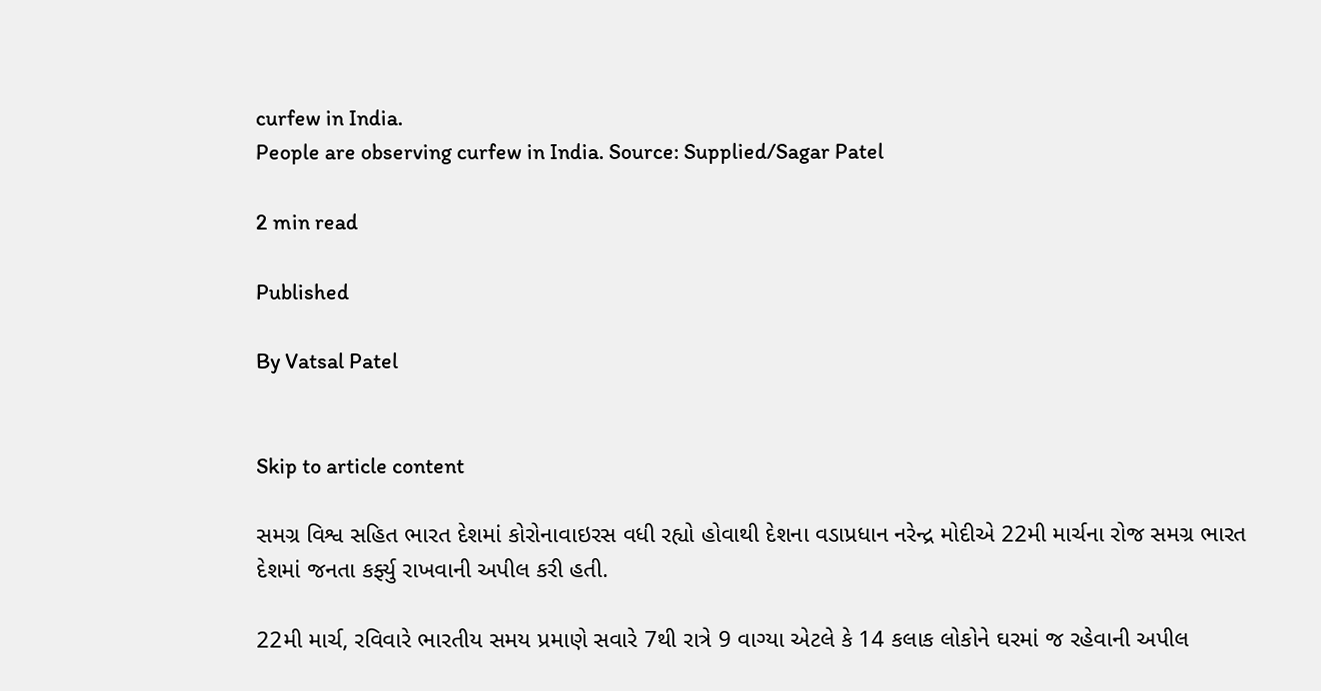curfew in India.
People are observing curfew in India. Source: Supplied/Sagar Patel

2 min read

Published

By Vatsal Patel


Skip to article content

સમગ્ર વિશ્વ સહિત ભારત દેશમાં કોરોનાવાઇરસ વધી રહ્યો હોવાથી દેશના વડાપ્રધાન નરેન્દ્ર મોદીએ 22મી માર્ચના રોજ સમગ્ર ભારત દેશમાં જનતા કર્ફ્યુ રાખવાની અપીલ કરી હતી.

22મી માર્ચ, રવિવારે ભારતીય સમય પ્રમાણે સવારે 7થી રાત્રે 9 વાગ્યા એટલે કે 14 કલાક લોકોને ઘરમાં જ રહેવાની અપીલ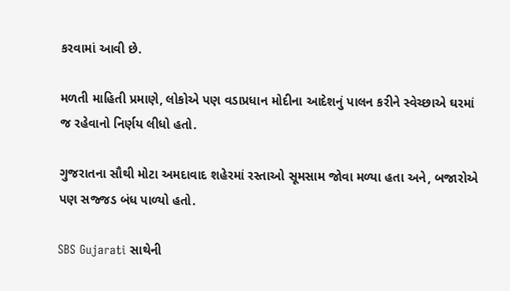કરવામાં આવી છે.

મળતી માહિતી પ્રમાણે, લોકોએ પણ વડાપ્રધાન મોદીના આદેશનું પાલન કરીને સ્વેચ્છાએ ઘરમાં જ રહેવાનો નિર્ણય લીધો હતો.

ગુજરાતના સૌથી મોટા અમદાવાદ શહેરમાં રસ્તાઓ સૂમસામ જોવા મળ્યા હતા અને, બજારોએ પણ સજ્જડ બંધ પાળ્યો હતો.

SBS Gujarati સાથેની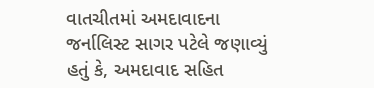વાતચીતમાં અમદાવાદના જર્નાલિસ્ટ સાગર પટેલે જણાવ્યું હતું કે, અમદાવાદ સહિત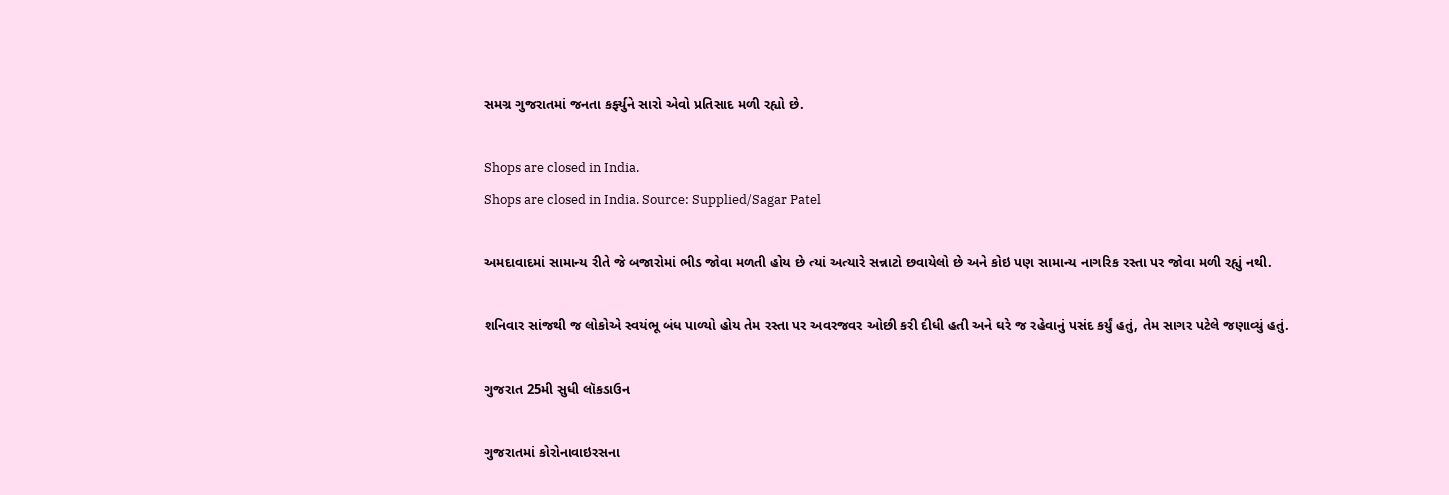સમગ્ર ગુજરાતમાં જનતા કર્ફ્યુને સારો એવો પ્રતિસાદ મળી રહ્યો છે.

Shops are closed in India.
Shops are closed in India. Source: Supplied/Sagar Patel

અમદાવાદમાં સામાન્ય રીતે જે બજારોમાં ભીડ જોવા મળતી હોય છે ત્યાં અત્યારે સન્નાટો છવાયેલો છે અને કોઇ પણ સામાન્ય નાગરિક રસ્તા પર જોવા મળી રહ્યું નથી.

શનિવાર સાંજથી જ લોકોએ સ્વયંભૂ બંધ પાળ્યો હોય તેમ રસ્તા પર અવરજવર ઓછી કરી દીધી હતી અને ઘરે જ રહેવાનું પસંદ કર્યું હતું, તેમ સાગર પટેલે જણાવ્યું હતું.

ગુજરાત 25મી સુધી લૉકડાઉન

ગુજરાતમાં કોરોનાવાઇરસના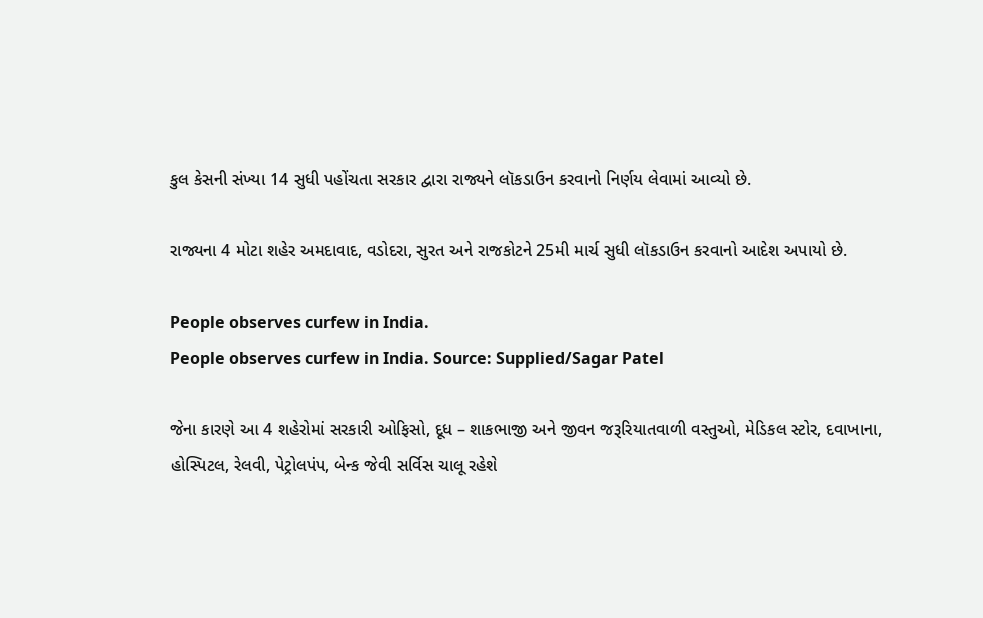કુલ કેસની સંખ્યા 14 સુધી પહોંચતા સરકાર દ્વારા રાજ્યને લૉકડાઉન કરવાનો નિર્ણય લેવામાં આવ્યો છે.

રાજ્યના 4 મોટા શહેર અમદાવાદ, વડોદરા, સુરત અને રાજકોટને 25મી માર્ચ સુધી લૉકડાઉન કરવાનો આદેશ અપાયો છે.

People observes curfew in India.
People observes curfew in India. Source: Supplied/Sagar Patel

જેના કારણે આ 4 શહેરોમાં સરકારી ઓફિસો, દૂધ – શાકભાજી અને જીવન જરૂરિયાતવાળી વસ્તુઓ, મેડિકલ સ્ટોર, દવાખાના, હોસ્પિટલ, રેલવી, પેટ્રોલપંપ, બેન્ક જેવી સર્વિસ ચાલૂ રહેશે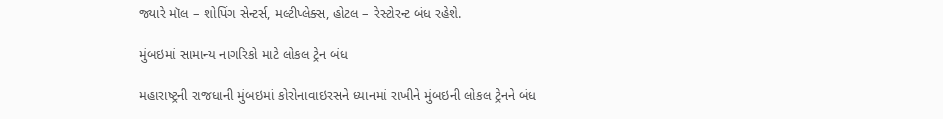જ્યારે મૉલ – શોપિંગ સેન્ટર્સ, મલ્ટીપ્લેક્સ, હોટલ – રેસ્ટોરન્ટ બંધ રહેશે.

મુંબઇમાં સામાન્ય નાગરિકો માટે લોકલ ટ્રેન બંધ

મહારાષ્ટ્રની રાજધાની મુંબઇમાં કોરોનાવાઇરસને ધ્યાનમાં રાખીને મુંબઇની લોકલ ટ્રેનને બંધ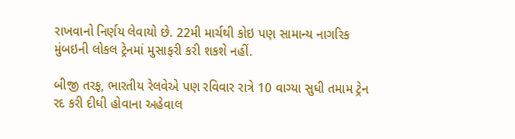રાખવાનો નિર્ણય લેવાયો છે. 22મી માર્ચથી કોઇ પણ સામાન્ય નાગરિક મુંબઇની લોકલ ટ્રેનમાં મુસાફરી કરી શકશે નહીં.

બીજી તરફ, ભારતીય રેલવેએ પણ રવિવાર રાત્રે 10 વાગ્યા સુધી તમામ ટ્રેન રદ કરી દીધી હોવાના અહેવાલ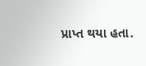પ્રાપ્ત થયા હતા.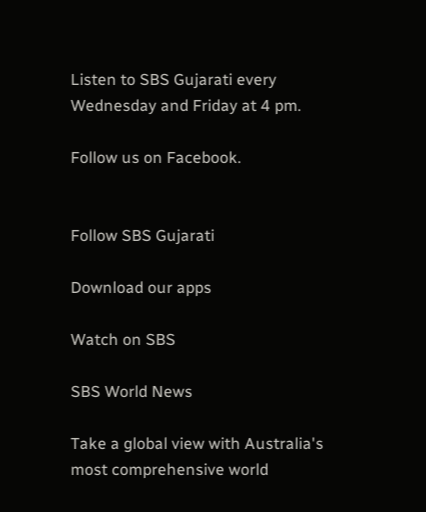Listen to SBS Gujarati every Wednesday and Friday at 4 pm.

Follow us on Facebook.


Follow SBS Gujarati

Download our apps

Watch on SBS

SBS World News

Take a global view with Australia's most comprehensive world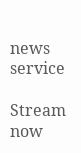news service

Stream now